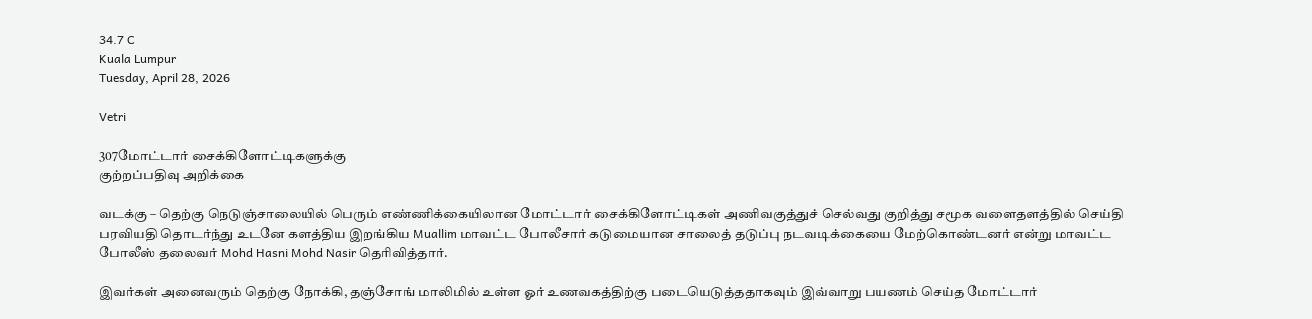34.7 C
Kuala Lumpur
Tuesday, April 28, 2026

Vetri

307மோட்டார் சைக்கிளோட்டிகளுக்கு
குற்றப்பதிவு அறிக்கை

வடக்கு – தெற்கு நெடுஞ்சாலையில் பெரும் எண்ணிக்கையிலான மோட்டார் சைக்கிளோட்டிகள் அணிவகுத்துச் செல்வது குறித்து சமூக வளைதளத்தில் செய்தி பரவியதி தொடர்ந்து உடனே களத்திய இறங்கிய Muallim மாவட்ட போலீசார் கடுமையான சாலைத் தடுப்பு நடவடிக்கையை மேற்கொண்டனர் என்று மாவட்ட போலீஸ் தலைவர் Mohd Hasni Mohd Nasir தெரிவித்தார்.

இவர்கள் அனைவரும் தெற்கு நோக்கி, தஞ்சோங் மாலிமில் உள்ள ஓர் உணவகத்திற்கு படையெடுத்ததாகவும் இவ்வாறு பயணம் செய்த மோட்டார்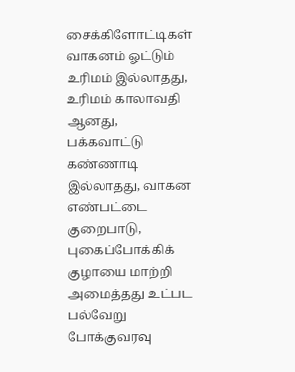சைக்கிளோட்டிகள் வாகனம் ஓட்டும் உரிமம் இல்லாதது, உரிமம் காலாவதி ஆனது, பக்கவாட்டு கண்ணாடி இல்லாதது, வாகன எண்பட்டை குறைபாடு, புகைப்போக்கிக் குழாயை மாற்றி அமைத்தது உட்பட பல்வேறு போக்குவரவு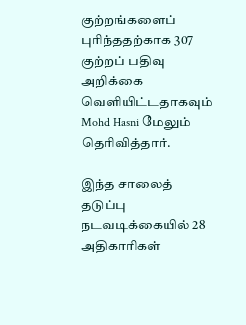குற்றங்களைப் புரிந்ததற்காக 307 குற்றப் பதிவு அறிக்கை வெளியிட்டதாகவும் Mohd Hasni மேலும் தெரிவித்தார்.

இந்த சாலைத் தடுப்பு நடவடிக்கையில் 28 அதிகாரிகள்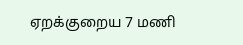ஏறக்குறைய 7 மணி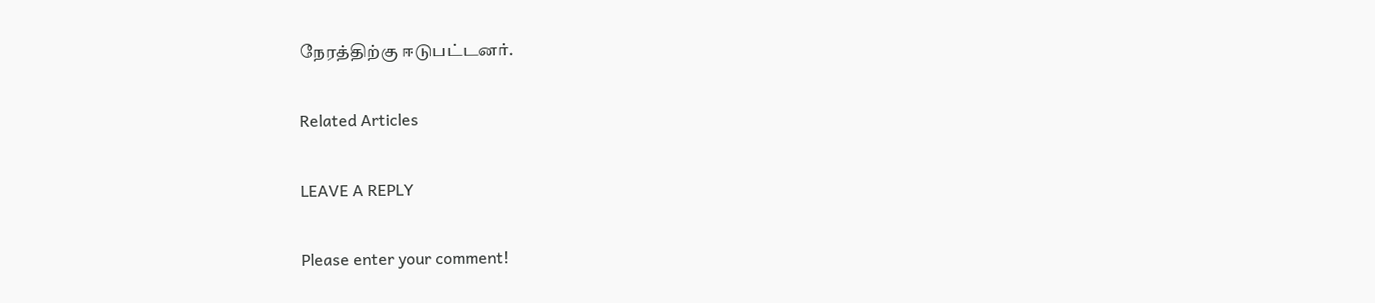நேரத்திற்கு ஈடுபட்டனர்.

Related Articles

LEAVE A REPLY

Please enter your comment!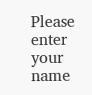Please enter your name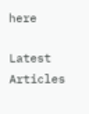here

Latest Articles